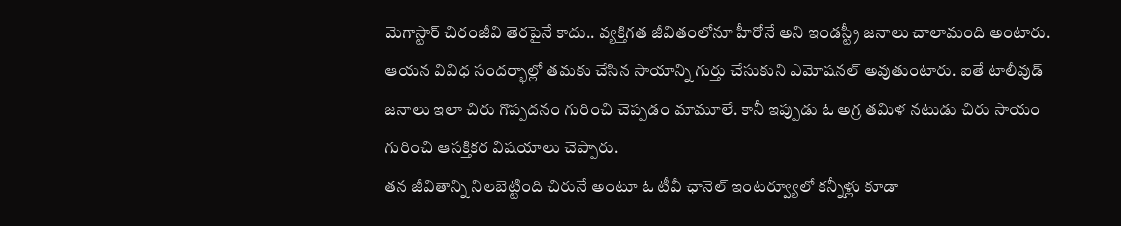మెగాస్టార్ చిరంజీవి తెరపైనే కాదు.. వ్యక్తిగత జీవితంలోనూ హీరోనే అని ఇండస్ట్రీ జనాలు చాలామంది అంటారు. ఆయన వివిధ సందర్భాల్లో తమకు చేసిన సాయాన్ని గుర్తు చేసుకుని ఎమోషనల్ అవుతుంటారు. ఐతే టాలీవుడ్ జనాలు ఇలా చిరు గొప్పదనం గురించి చెప్పడం మామూలే. కానీ ఇప్పుడు ఓ అగ్ర తమిళ నటుడు చిరు సాయం గురించి ఆసక్తికర విషయాలు చెప్పారు.
తన జీవితాన్ని నిలబెట్టింది చిరునే అంటూ ఓ టీవీ ఛానెల్ ఇంటర్వ్యూలో కన్నీళ్లు కూడా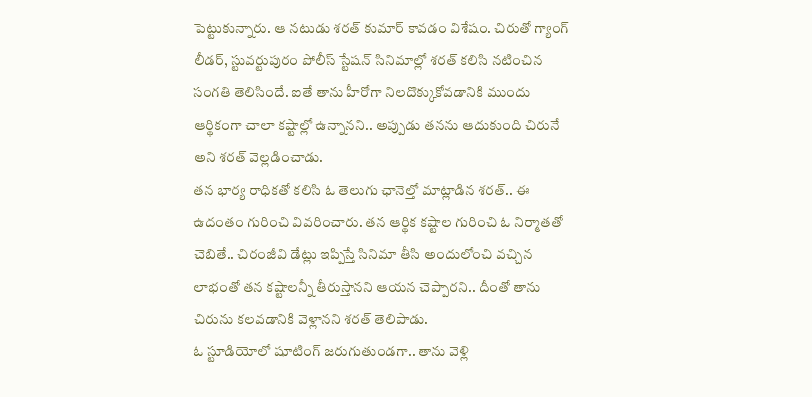పెట్టుకున్నారు. ఆ నటుడు శరత్ కుమార్ కావడం విశేషం. చిరుతో గ్యాంగ్ లీడర్, స్టువర్టుపురం పోలీస్ స్టేషన్ సినిమాల్లో శరత్ కలిసి నటించిన సంగతి తెలిసిందే. ఐతే తాను హీరోగా నిలదొక్కుకోవడానికి ముందు ఆర్థికంగా చాలా కష్టాల్లో ఉన్నానని.. అప్పుడు తనను ఆదుకుంది చిరునే అని శరత్ వెల్లడించాడు.
తన భార్య రాధికతో కలిసి ఓ తెలుగు ఛానెల్తో మాట్లాడిన శరత్.. ఈ ఉదంతం గురించి వివరించారు. తన ఆర్థిక కష్టాల గురించి ఓ నిర్మాతతో చెబితే.. చిరంజీవి డేట్లు ఇప్పిస్తే సినిమా తీసి అందులోంచి వచ్చిన లాభంతో తన కష్టాలన్నీ తీరుస్తానని ఆయన చెప్పారని.. దీంతో తాను చిరును కలవడానికి వెళ్లానని శరత్ తెలిపాడు.
ఓ స్టూడియోలో షూటింగ్ జరుగుతుండగా.. తాను వెళ్లి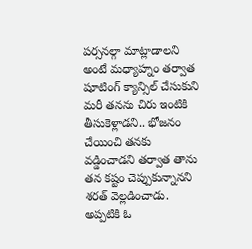పర్సనల్గా మాట్లాడాలని అంటే మధ్యాహ్నం తర్వాత షూటింగ్ క్యాన్సిల్ చేసుకుని మరీ తనను చిరు ఇంటికి తీసుకెళ్లాడని.. భోజనం చేయించి తనకు వడ్డించాడని తర్వాత తాను తన కష్టం చెప్పుకున్నానని శరత్ వెల్లడించాడు. అప్పటికి ఓ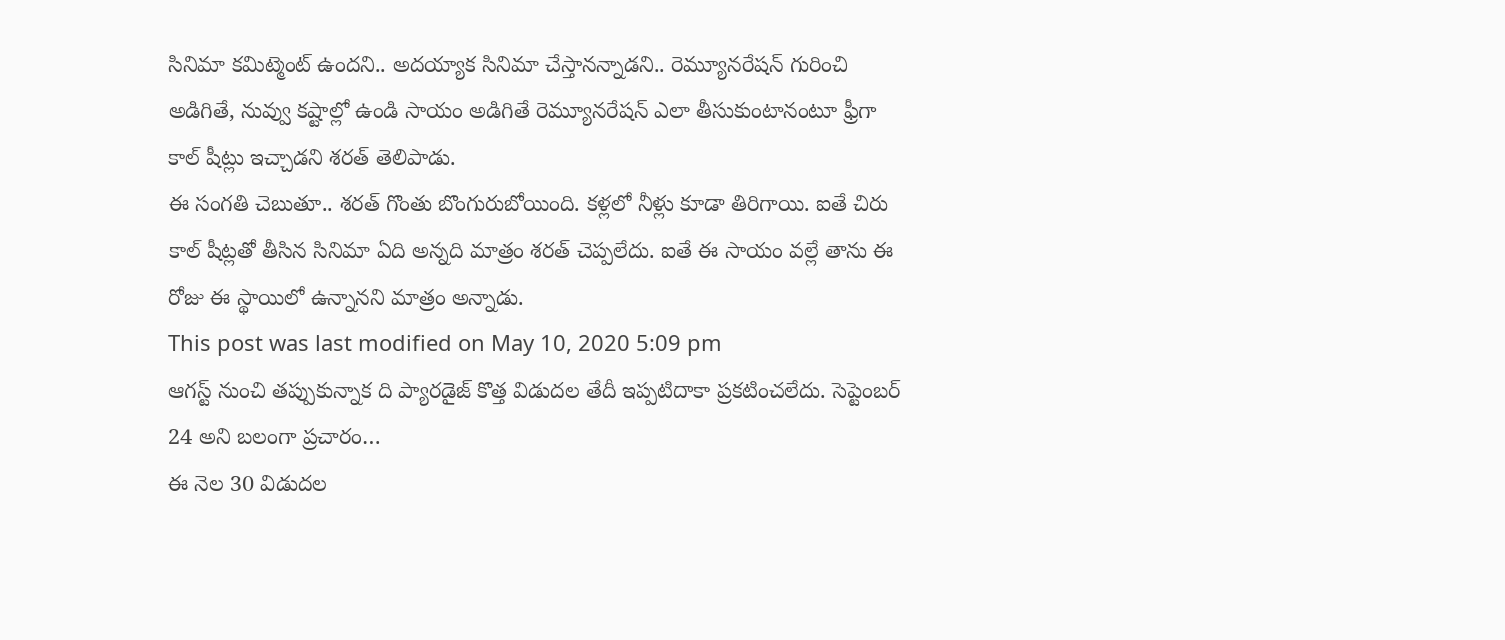సినిమా కమిట్మెంట్ ఉందని.. అదయ్యాక సినిమా చేస్తానన్నాడని.. రెమ్యూనరేషన్ గురించి అడిగితే, నువ్వు కష్టాల్లో ఉండి సాయం అడిగితే రెమ్యూనరేషన్ ఎలా తీసుకుంటానంటూ ఫ్రీగా కాల్ షీట్లు ఇచ్చాడని శరత్ తెలిపాడు.
ఈ సంగతి చెబుతూ.. శరత్ గొంతు బొంగురుబోయింది. కళ్లలో నీళ్లు కూడా తిరిగాయి. ఐతే చిరు కాల్ షీట్లతో తీసిన సినిమా ఏది అన్నది మాత్రం శరత్ చెప్పలేదు. ఐతే ఈ సాయం వల్లే తాను ఈ రోజు ఈ స్థాయిలో ఉన్నానని మాత్రం అన్నాడు.
This post was last modified on May 10, 2020 5:09 pm
ఆగస్ట్ నుంచి తప్పుకున్నాక ది ప్యారడైజ్ కొత్త విడుదల తేదీ ఇప్పటిదాకా ప్రకటించలేదు. సెప్టెంబర్ 24 అని బలంగా ప్రచారం…
ఈ నెల 30 విడుదల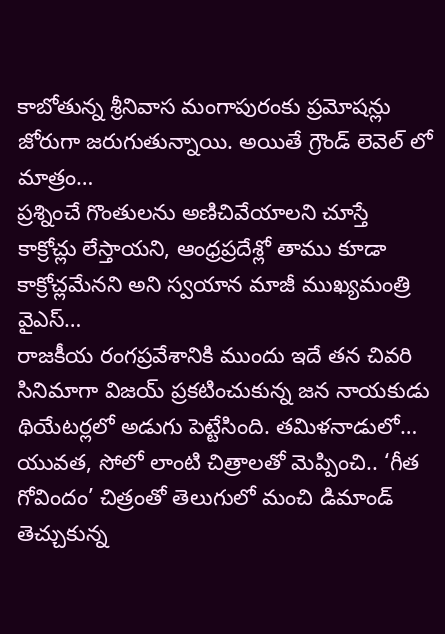కాబోతున్న శ్రీనివాస మంగాపురంకు ప్రమోషన్లు జోరుగా జరుగుతున్నాయి. అయితే గ్రౌండ్ లెవెల్ లో మాత్రం…
ప్రశ్నించే గొంతులను అణిచివేయాలని చూస్తే కాక్రోచ్లు లేస్తాయని, ఆంధ్రప్రదేశ్లో తాము కూడా కాక్రోచ్లమేనని అని స్వయాన మాజీ ముఖ్యమంత్రి వైఎస్…
రాజకీయ రంగప్రవేశానికి ముందు ఇదే తన చివరి సినిమాగా విజయ్ ప్రకటించుకున్న జన నాయకుడు థియేటర్లలో అడుగు పెట్టేసింది. తమిళనాడులో…
యువత, సోలో లాంటి చిత్రాలతో మెప్పించి.. ‘గీత గోవిందం’ చిత్రంతో తెలుగులో మంచి డిమాండ్ తెచ్చుకున్న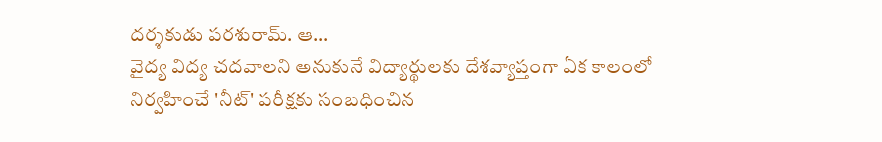దర్శకుడు పరశురామ్. ఆ…
వైద్య విద్య చదవాలని అనుకునే విద్యార్థులకు దేశవ్యాప్తంగా ఏక కాలంలో నిర్వహించే 'నీట్' పరీక్షకు సంబధించిన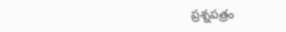ప్రశ్నపత్రం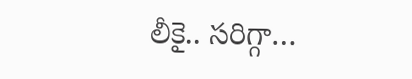లీకై.. సరిగ్గా…